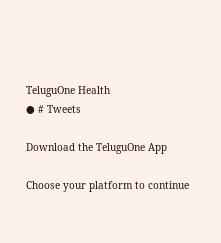TeluguOne Health
● # Tweets

Download the TeluguOne App

Choose your platform to continue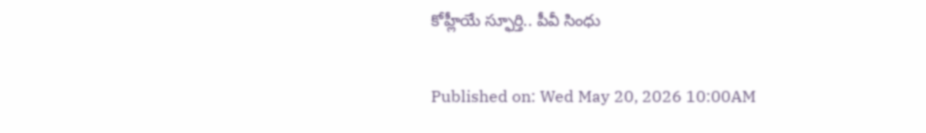కోహ్లీయే స్ఫూర్తి.. పీవీ సింధు

Published on: Wed May 20, 2026 10:00AM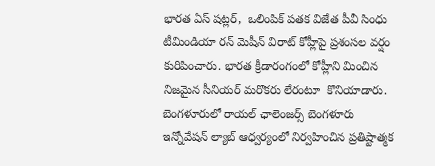భారత ఏస్ షట్లర్,  ఒలింపిక్ పతక విజేత పీవీ సింధు టీమిండియా రన్ మెషీన్ విరాట్ కోహ్లీపై ప్రశంసల వర్షం కురిపించారు. భారత క్రీడారంగంలో కోహ్లీని మించిన నిజమైన సీనియర్ మరొకరు లేరంటూ  కొనియాడారు. బెంగళూరులో రాయల్ ఛాలెంజర్స్ బెంగళూరు  ఇన్నోవేషన్ ల్యాబ్ ఆధ్వర్యంలో నిర్వహించిన ప్రతిష్టాత్మక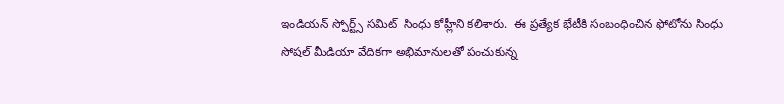ఇండియన్ స్పోర్ట్స్ సమిట్  సింధు కోహ్లీని కలిశారు.  ఈ ప్రత్యేక భేటీకి సంబంధించిన ఫోటోను సింధు సోషల్ మీడియా వేదికగా అభిమానులతో పంచుకున్న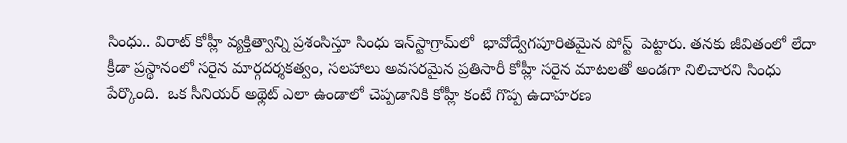సింధు.. విరాట్ కోహ్లీ వ్యక్తిత్వాన్ని ప్రశంసిస్తూ సింధు ఇన్‌స్టాగ్రామ్‌లో  భావోద్వేగపూరితమైన పోస్ట్‌  పెట్టారు. తనకు జీవితంలో లేదా క్రీడా ప్రస్థానంలో సరైన మార్గదర్శకత్వం, సలహాలు అవసరమైన ప్రతిసారీ కోహ్లీ సరైన మాటలతో అండగా నిలిచారని సింధు పేర్కొంది.  ఒక సీనియర్ అథ్లెట్ ఎలా ఉండాలో చెప్పడానికి కోహ్లీ కంటే గొప్ప ఉదాహరణ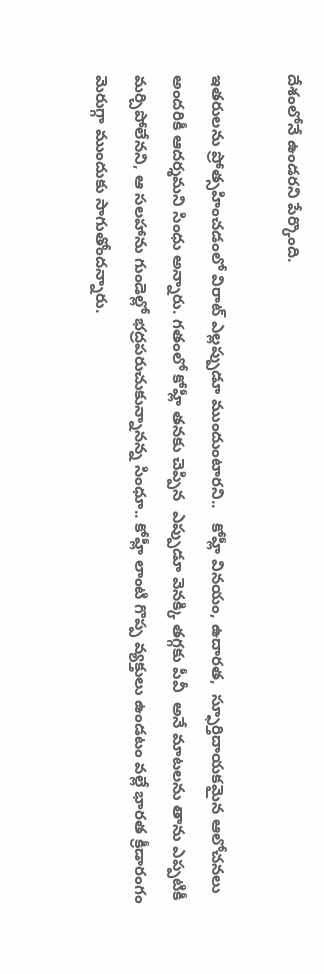దేశంలోనే ఉండరని పేర్కొంది.

ఇతరులను ప్రోత్సహించడంలో విరాట్ ఎల్లప్పుడూ ముందుంటారని..   కోహ్లీ వినయం, ఉదారత,  స్ఫూర్తిదాయకమైన ఆలోచనలు అందరికీ ఆదర్శమని సింధు అన్నారు. గతంలో కోహ్లీ తనకు చెప్పిన  ఎప్పుడూ వెనక్కి తగ్గకు పీవీ  అనే మాటలను తాను ఎప్పటికీ మర్చిపోలేనని, ఆ సలహాను గుండెల్లో భద్రపరుచుకున్నానన్న సింధూ.. కోహ్లీ లాంటి గొప్ప వ్యక్తులు ఉండటం వల్లే భారత క్రీడారంగం  మెరుగ్గా ముందుకు సాగుతోందన్నారు.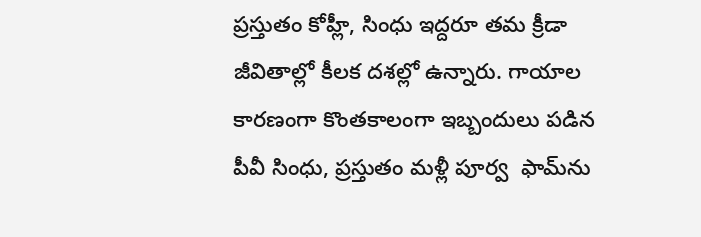ప్రస్తుతం కోహ్లీ, సింధు ఇద్దరూ తమ క్రీడా జీవితాల్లో కీలక దశల్లో ఉన్నారు. గాయాల కారణంగా కొంతకాలంగా ఇబ్బందులు పడిన పీవీ సింధు, ప్రస్తుతం మళ్లీ పూర్వ  ఫామ్‌ను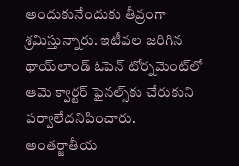అందుకునేందుకు తీవ్రంగా శ్రమిస్తున్నారు. ఇటీవల జరిగిన థాయ్‌లాండ్ ఓపెన్ టోర్నమెంట్‌లో ఆమె క్వార్టర్ ఫైనల్స్‌కు చేరుకుని పర్వాలేదనిపించారు. అంతర్జాతీయ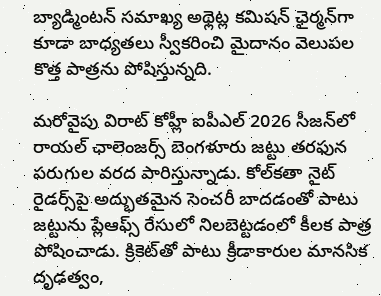బ్యాడ్మింటన్ సమాఖ్య అథ్లెట్ల కమిషన్ ఛైర్మన్‌గా కూడా బాధ్యతలు స్వీకరించి మైదానం వెలుపల  కొత్త పాత్రను పోషిస్తున్నది.

మరోవైపు విరాట్ కోహ్లీ ఐపీఎల్ 2026 సీజన్‌లో రాయల్ ఛాలెంజర్స్ బెంగళూరు జట్టు తరఫున పరుగుల వరద పారిస్తున్నాడు. కోల్‌కతా నైట్ రైడర్స్‌పై అద్భుతమైన సెంచరీ బాదడంతో పాటు జట్టును ప్లేఆఫ్స్ రేసులో నిలబెట్టడంలో కీలక పాత్ర పోషించాడు. క్రికెట్‌తో పాటు క్రీడాకారుల మానసిక దృఢత్వం,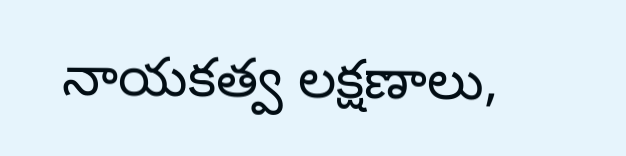నాయకత్వ లక్షణాలు,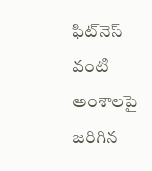ఫిట్‌నెస్ వంటి అంశాలపై జరిగిన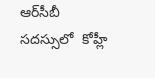ఆర్‌సీబీ సదస్సులో  కోహ్లీ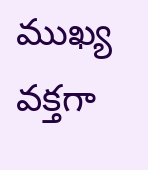ముఖ్య వక్తగా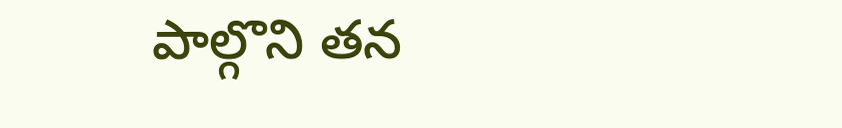పాల్గొని తన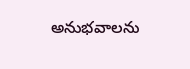అనుభవాలను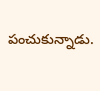పంచుకున్నాడు.